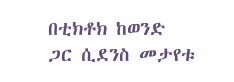በቲክቶክ ከወንድ ጋር ሲደንስ መታየቱ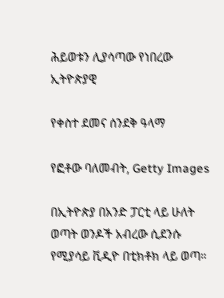ሕይወቱን ሊያሳጣው የነበረው ኢትዮጵያዊ

የቀስተ ደመና ሰንደቅ ዓላማ

የፎቶው ባለመብት, Getty Images

በኢትዮጵያ በአንድ ፓርቲ ላይ ሁለት ወጣት ወንዶች አብረው ሲደንሱ የሚያሳይ ቪዲዮ በቲክቶክ ላይ ወጣ።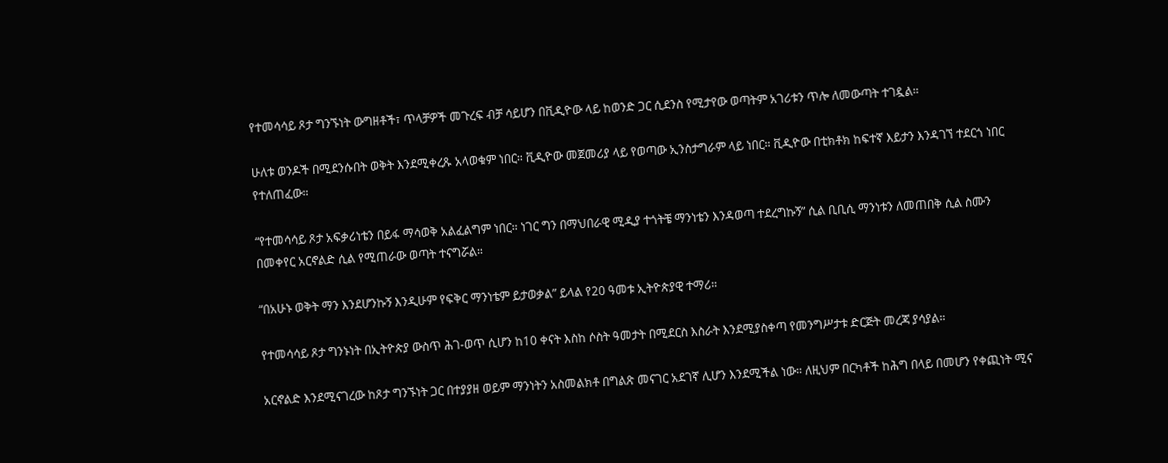የተመሳሳይ ጾታ ግንኙነት ውግዘቶች፣ ጥላቻዎች መጉረፍ ብቻ ሳይሆን በቪዲዮው ላይ ከወንድ ጋር ሲደንስ የሚታየው ወጣትም አገሪቱን ጥሎ ለመውጣት ተገዷል።

ሁለቱ ወንዶች በሚደንሱበት ወቅት እንደሚቀረጹ አላወቁም ነበር። ቪዲዮው መጀመሪያ ላይ የወጣው ኢንስታግራም ላይ ነበር። ቪዲዮው በቲክቶክ ከፍተኛ እይታን እንዳገኘ ተደርጎ ነበር የተለጠፈው።

“የተመሳሳይ ጾታ አፍቃሪነቴን በይፋ ማሳወቅ አልፈልግም ነበር። ነገር ግን በማህበራዊ ሚዲያ ተጎትቼ ማንነቴን እንዳወጣ ተደረግኩኝ” ሲል ቢቢሲ ማንነቱን ለመጠበቅ ሲል ስሙን በመቀየር አርኖልድ ሲል የሚጠራው ወጣት ተናግሯል።

“በአሁኑ ወቅት ማን እንደሆንኩኝ እንዲሁም የፍቅር ማንነቴም ይታወቃል” ይላል የ20 ዓመቱ ኢትዮጵያዊ ተማሪ።

የተመሳሳይ ጾታ ግንኑነት በኢትዮጵያ ውስጥ ሕገ-ወጥ ሲሆን ከ10 ቀናት እስከ ሶስት ዓመታት በሚደርስ እስራት እንደሚያስቀጣ የመንግሥታቱ ድርጅት መረጃ ያሳያል።

አርኖልድ እንደሚናገረው ከጾታ ግንኙነት ጋር በተያያዘ ወይም ማንነትን አስመልክቶ በግልጽ መናገር አደገኛ ሊሆን እንደሚችል ነው። ለዚህም በርካቶች ከሕግ በላይ በመሆን የቀጪነት ሚና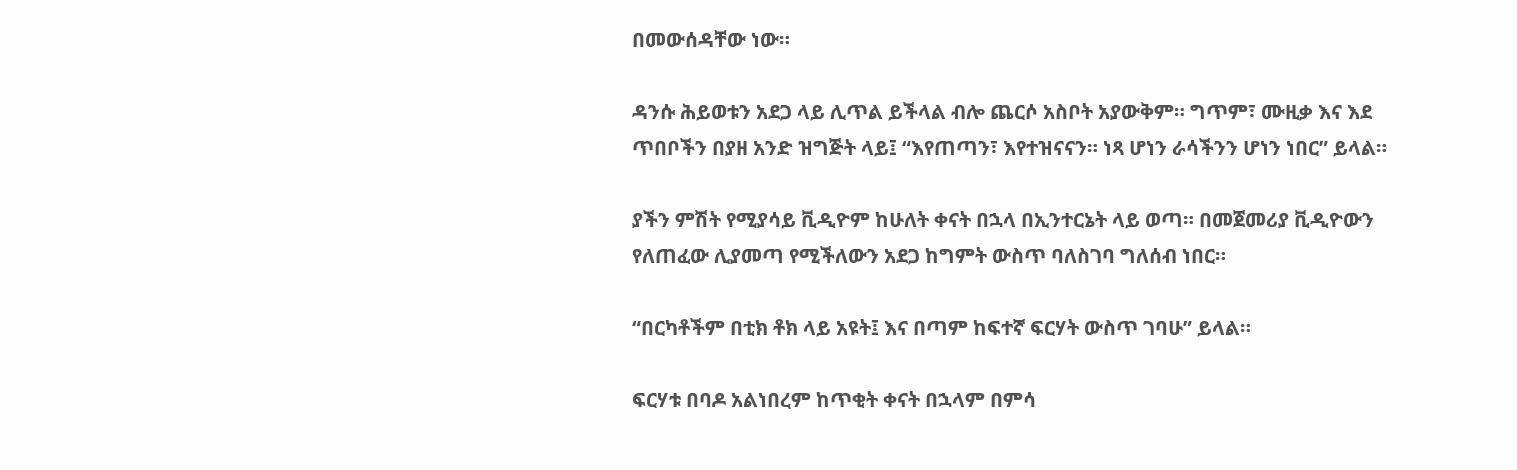በመውሰዳቸው ነው።

ዳንሱ ሕይወቱን አደጋ ላይ ሊጥል ይችላል ብሎ ጨርሶ አስቦት አያውቅም። ግጥም፣ ሙዚቃ እና እደ ጥበቦችን በያዘ አንድ ዝግጅት ላይ፤ “እየጠጣን፣ እየተዝናናን። ነጻ ሆነን ራሳችንን ሆነን ነበር” ይላል።

ያችን ምሽት የሚያሳይ ቪዲዮም ከሁለት ቀናት በኋላ በኢንተርኔት ላይ ወጣ። በመጀመሪያ ቪዲዮውን የለጠፈው ሊያመጣ የሚችለውን አደጋ ከግምት ውስጥ ባለስገባ ግለሰብ ነበር።

“በርካቶችም በቲክ ቶክ ላይ አዩት፤ እና በጣም ከፍተኛ ፍርሃት ውስጥ ገባሁ” ይላል።

ፍርሃቱ በባዶ አልነበረም ከጥቂት ቀናት በኋላም በምሳ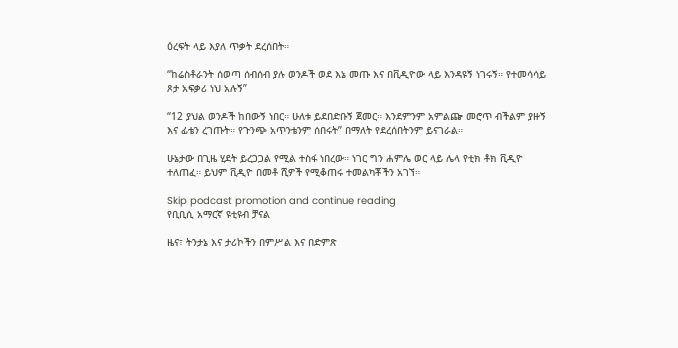ዕረፍት ላይ እያለ ጥቃት ደረሰበት።

“ከሬስቶራንት ሰወጣ ሰብሰብ ያሉ ወንዶች ወደ እኔ መጡ እና በቪዲዮው ላይ እንዳዩኝ ነገሩኝ። የተመሳሳይ ጾታ አፍቃሪ ነህ አሉኝ”

“12 ያህል ወንዶች ከበውኝ ነበር። ሁለቱ ይደበድቡኝ ጀመር። እንደምንም አምልጬ መሮጥ ብችልም ያዙኝ እና ፊቴን ረገጡት። የጉንጭ አጥንቴንም ሰበሩት” በማለት የደረሰበትንም ይናገራል።

ሁኔታው በጊዜ ሂደት ይረጋጋል የሚል ተስፋ ነበረው። ነገር ግን ሐምሌ ወር ላይ ሌላ የቲክ ቶክ ቪዲዮ ተለጠፈ። ይህም ቪዲዮ በመቶ ሺዎች የሚቆጠሩ ተመልካቾችን አገኘ።

Skip podcast promotion and continue reading
የቢቢሲ አማርኛ ዩቲዩብ ቻናል

ዜና፣ ትንታኔ እና ታሪኮችን በምሥል እና በድምጽ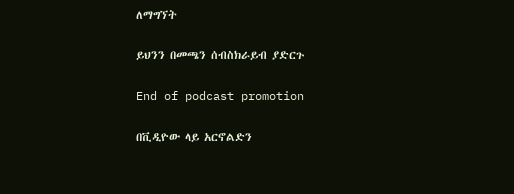ለማግኘት

ይህንን በመጫን ሰብስክራይብ ያድርጉ

End of podcast promotion

በቪዲዮው ላይ አርኖልድን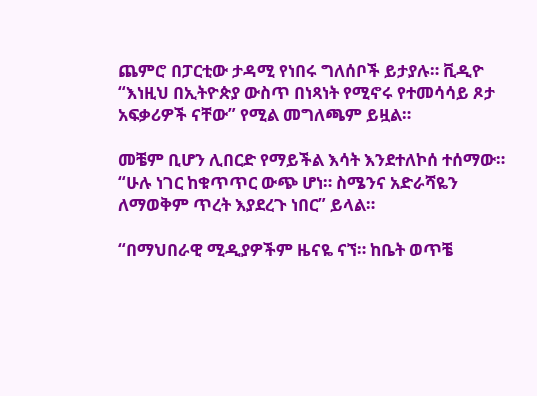ጨምሮ በፓርቲው ታዳሚ የነበሩ ግለሰቦች ይታያሉ። ቪዲዮ “እነዚህ በኢትዮጵያ ውስጥ በነጻነት የሚኖሩ የተመሳሳይ ጾታ አፍቃሪዎች ናቸው” የሚል መግለጫም ይዟል።

መቼም ቢሆን ሊበርድ የማይችል እሳት እንደተለኮሰ ተሰማው። “ሁሉ ነገር ከቁጥጥር ውጭ ሆነ። ስሜንና አድራሻዬን ለማወቅም ጥረት እያደረጉ ነበር” ይላል።

“በማህበራዊ ሚዲያዎችም ዜናዬ ናኘ። ከቤት ወጥቼ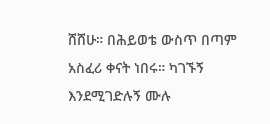ሸሸሁ። በሕይወቴ ውስጥ በጣም አስፈሪ ቀናት ነበሩ። ካገኙኝ እንደሚገድሉኝ ሙሉ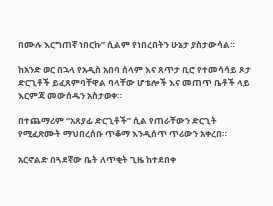በሙሉ እርግጠኛ ነበርኩ” ሲልም የነበረበትን ሁኔታ ያስታውሳል።

ከአንድ ወር በኋላ የአዲስ አበባ ሰላም እና ጸጥታ ቢሮ የተመሳሳይ ጾታ ድርጊቶች ይፈጸምባቸዋል ባላቸው ሆቴሎች እና መጠጥ ቤቶች ላይ እርምጃ መውሰዱን አስታወቀ።

በተጨማሪም “አጸያፊ ድርጊቶች” ሲል የጠራቸውን ድርጊት የሚፈጽሙት ማህበረሰቡ ጥቆማ እንዲሰጥ ጥሪውን አቀረበ።

አርኖልድ በጓደኛው ቤት ለጥቂት ጊዜ ከተደበቀ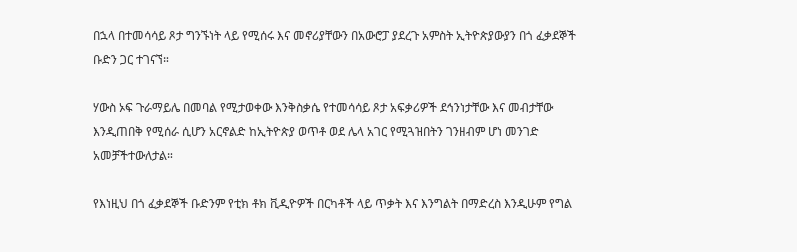በኋላ በተመሳሳይ ጾታ ግንኙነት ላይ የሚሰሩ እና መኖሪያቸውን በአውሮፓ ያደረጉ አምስት ኢትዮጵያውያን በጎ ፈቃደኞች ቡድን ጋር ተገናኘ።

ሃውስ ኦፍ ጉራማይሌ በመባል የሚታወቀው እንቅስቃሴ የተመሳሳይ ጾታ አፍቃሪዎች ደኅንነታቸው እና መብታቸው እንዲጠበቅ የሚሰራ ሲሆን አርኖልድ ከኢትዮጵያ ወጥቶ ወደ ሌላ አገር የሚጓዝበትን ገንዘብም ሆነ መንገድ አመቻችተውለታል።

የእነዚህ በጎ ፈቃደኞች ቡድንም የቲክ ቶክ ቪዲዮዎች በርካቶች ላይ ጥቃት እና እንግልት በማድረስ እንዲሁም የግል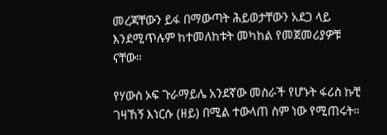መረጃቸውን ይፋ በማውጣት ሕይወታቸውን አደጋ ላይ እንደሚጥሉም ከተመለከቱት መካከል የመጀመሪያዎቹ ናቸው።

የሃውስ ኦፍ ጉራማይሌ አንደኛው መስራች የሆኑት ፋሪስ ኩቺ ገዛኸኝ እነርሱ (ዘይ) በሚል ተውላጠ ስም ነው የሚጠሩት።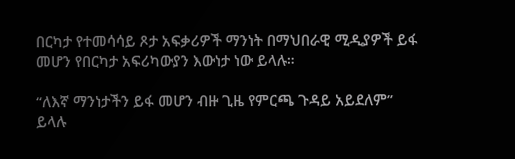በርካታ የተመሳሳይ ጾታ አፍቃሪዎች ማንነት በማህበራዊ ሚዲያዎች ይፋ መሆን የበርካታ አፍሪካውያን እውነታ ነው ይላሉ።

“ለእኛ ማንነታችን ይፋ መሆን ብዙ ጊዜ የምርጫ ጉዳይ አይደለም” ይላሉ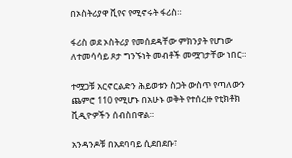በኦስትሪያዋ ቪየና የሚኖሩት ፋሪስ።

ፋሪስ ወደ ኦስትሪያ የመሰደዳቸው ምክንያት የሆነው ለተመሳሳይ ጾታ ግንኙነት መብቶች መሟገታቸው ነበር።

ተሟጋቹ አርኖርልድን ሕይወቱን ስጋት ውስጥ የጣለውን ጨምሮ 110 የሚሆኑ በአሁኑ ወቅት የተሰረዙ የቲክቶክ ቪዲዮዎችን ሰብስበዋል።

አንዳንዶቹ በአደባባይ ሲደበደቡ፣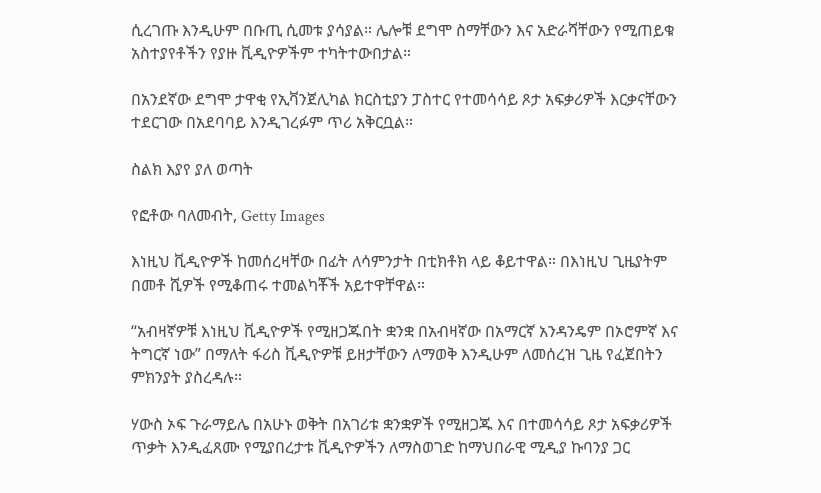ሲረገጡ እንዲሁም በቡጢ ሲመቱ ያሳያል። ሌሎቹ ደግሞ ስማቸውን እና አድራሻቸውን የሚጠይቁ አስተያየቶችን የያዙ ቪዲዮዎችም ተካትተውበታል።

በአንደኛው ደግሞ ታዋቂ የኢቫንጀሊካል ክርስቲያን ፓስተር የተመሳሳይ ጾታ አፍቃሪዎች እርቃናቸውን ተደርገው በአደባባይ እንዲገረፉም ጥሪ አቅርቧል።

ስልክ እያየ ያለ ወጣት

የፎቶው ባለመብት, Getty Images

እነዚህ ቪዲዮዎች ከመሰረዛቸው በፊት ለሳምንታት በቲክቶክ ላይ ቆይተዋል። በእነዚህ ጊዜያትም በመቶ ሺዎች የሚቆጠሩ ተመልካቾች አይተዋቸዋል።

“አብዛኛዎቹ እነዚህ ቪዲዮዎች የሚዘጋጁበት ቋንቋ በአብዛኛው በአማርኛ አንዳንዴም በኦሮምኛ እና ትግርኛ ነው” በማለት ፋሪስ ቪዲዮዎቹ ይዘታቸውን ለማወቅ እንዲሁም ለመሰረዝ ጊዜ የፈጀበትን ምክንያት ያስረዳሉ።

ሃውስ ኦፍ ጉራማይሌ በአሁኑ ወቅት በአገሪቱ ቋንቋዎች የሚዘጋጁ እና በተመሳሳይ ጾታ አፍቃሪዎች ጥቃት እንዲፈጸሙ የሚያበረታቱ ቪዲዮዎችን ለማስወገድ ከማህበራዊ ሚዲያ ኩባንያ ጋር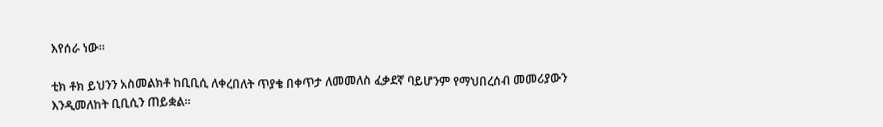እየሰራ ነው።

ቲክ ቶክ ይህንን አስመልክቶ ከቢቢሲ ለቀረበለት ጥያቄ በቀጥታ ለመመለስ ፈቃደኛ ባይሆንም የማህበረሰብ መመሪያውን እንዲመለከት ቢቢሲን ጠይቋል።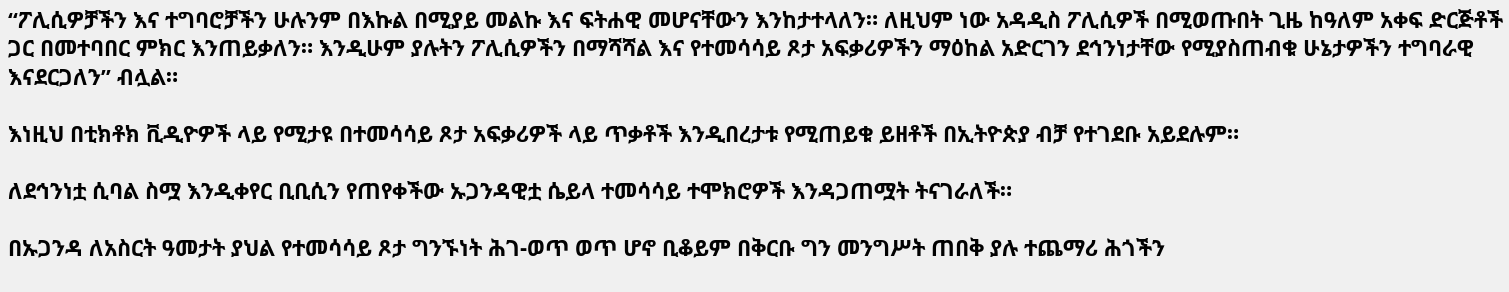“ፖሊሲዎቻችን እና ተግባሮቻችን ሁሉንም በእኩል በሚያይ መልኩ እና ፍትሐዊ መሆናቸውን እንከታተላለን። ለዚህም ነው አዳዲስ ፖሊሲዎች በሚወጡበት ጊዜ ከዓለም አቀፍ ድርጅቶች ጋር በመተባበር ምክር እንጠይቃለን። እንዲሁም ያሉትን ፖሊሲዎችን በማሻሻል እና የተመሳሳይ ጾታ አፍቃሪዎችን ማዕከል አድርገን ደኅንነታቸው የሚያስጠብቁ ሁኔታዎችን ተግባራዊ እናደርጋለን” ብሏል።

እነዚህ በቲክቶክ ቪዲዮዎች ላይ የሚታዩ በተመሳሳይ ጾታ አፍቃሪዎች ላይ ጥቃቶች እንዲበረታቱ የሚጠይቁ ይዘቶች በኢትዮጵያ ብቻ የተገደቡ አይደሉም።

ለደኅንነቷ ሲባል ስሟ እንዲቀየር ቢቢሲን የጠየቀችው ኡጋንዳዊቷ ሴይላ ተመሳሳይ ተሞክሮዎች እንዳጋጠሟት ትናገራለች።

በኡጋንዳ ለአስርት ዓመታት ያህል የተመሳሳይ ጾታ ግንኙነት ሕገ-ወጥ ወጥ ሆኖ ቢቆይም በቅርቡ ግን መንግሥት ጠበቅ ያሉ ተጨማሪ ሕጎችን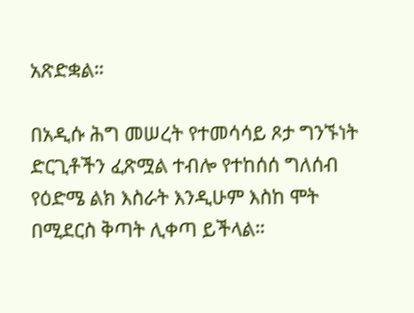አጽድቋል።

በአዲሱ ሕግ መሠረት የተመሳሳይ ጾታ ግንኙነት ድርጊቶችን ፈጽሟል ተብሎ የተከሰሰ ግለሰብ የዕድሜ ልክ እስራት እንዲሁም እስከ ሞት በሚደርስ ቅጣት ሊቀጣ ይችላል።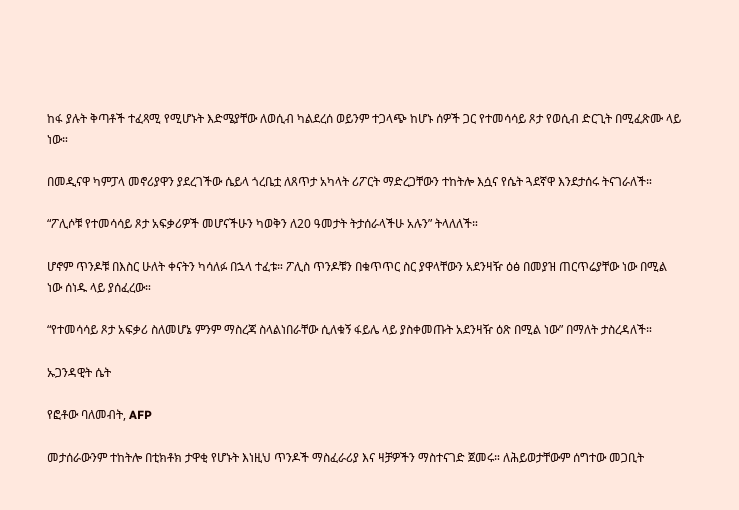ከፋ ያሉት ቅጣቶች ተፈጻሚ የሚሆኑት እድሜያቸው ለወሲብ ካልደረሰ ወይንም ተጋላጭ ከሆኑ ሰዎች ጋር የተመሳሳይ ጾታ የወሲብ ድርጊት በሚፈጽሙ ላይ ነው።

በመዲናዋ ካምፓላ መኖሪያዋን ያደረገችው ሴይላ ጎረቤቷ ለጸጥታ አካላት ሪፖርት ማድረጋቸውን ተከትሎ እሷና የሴት ጓደኛዋ እንደታሰሩ ትናገራለች።

“ፖሊሶቹ የተመሳሳይ ጾታ አፍቃሪዎች መሆናችሁን ካወቅን ለ20 ዓመታት ትታሰራላችሁ አሉን” ትላለለች።

ሆኖም ጥንዶቹ በእስር ሁለት ቀናትን ካሳለፉ በኋላ ተፈቱ። ፖሊስ ጥንዶቹን በቁጥጥር ስር ያዋላቸውን አደንዛዥ ዕፅ በመያዝ ጠርጥሬያቸው ነው በሚል ነው ሰነዱ ላይ ያሰፈረው።

“የተመሳሳይ ጾታ አፍቃሪ ስለመሆኔ ምንም ማስረጃ ስላልነበራቸው ሲለቁኝ ፋይሌ ላይ ያስቀመጡት አደንዛዥ ዕጽ በሚል ነው” በማለት ታስረዳለች።

ኡጋንዳዊት ሴት

የፎቶው ባለመብት, AFP

መታሰራውንም ተከትሎ በቲክቶክ ታዋቂ የሆኑት እነዚህ ጥንዶች ማስፈራሪያ እና ዛቻዎችን ማስተናገድ ጀመሩ። ለሕይወታቸውም ሰግተው መጋቢት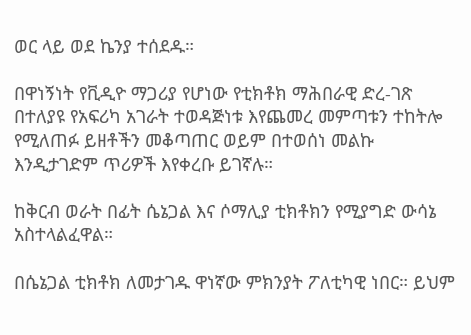ወር ላይ ወደ ኬንያ ተሰደዱ።

በዋነኝነት የቪዲዮ ማጋሪያ የሆነው የቲክቶክ ማሕበራዊ ድረ-ገጽ በተለያዩ የአፍሪካ አገራት ተወዳጅነቱ እየጨመረ መምጣቱን ተከትሎ የሚለጠፉ ይዘቶችን መቆጣጠር ወይም በተወሰነ መልኩ እንዲታገድም ጥሪዎች እየቀረቡ ይገኛሉ።

ከቅርብ ወራት በፊት ሴኔጋል እና ሶማሊያ ቲክቶክን የሚያግድ ውሳኔ አስተላልፈዋል።

በሴኔጋል ቲክቶክ ለመታገዱ ዋነኛው ምክንያት ፖለቲካዊ ነበር። ይህም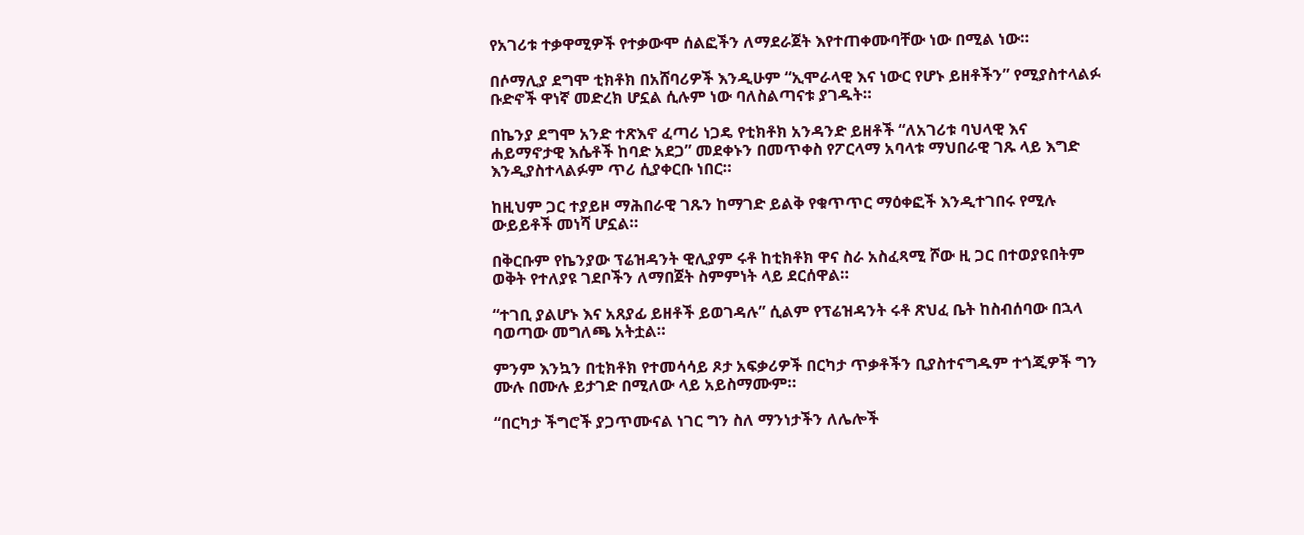የአገሪቱ ተቃዋሚዎች የተቃውሞ ሰልፎችን ለማደራጀት እየተጠቀሙባቸው ነው በሚል ነው።

በሶማሊያ ደግሞ ቲክቶክ በአሸባሪዎች እንዲሁም “ኢሞራላዊ እና ነውር የሆኑ ይዘቶችን” የሚያስተላልፉ ቡድኖች ዋነኛ መድረክ ሆኗል ሲሉም ነው ባለስልጣናቱ ያገዱት።

በኬንያ ደግሞ አንድ ተጽእኖ ፈጣሪ ነጋዴ የቲክቶክ አንዳንድ ይዘቶች “ለአገሪቱ ባህላዊ እና ሐይማኖታዊ እሴቶች ከባድ አደጋ” መደቀኑን በመጥቀስ የፖርላማ አባላቱ ማህበራዊ ገጹ ላይ እግድ እንዲያስተላልፉም ጥሪ ሲያቀርቡ ነበር።

ከዚህም ጋር ተያይዞ ማሕበራዊ ገጹን ከማገድ ይልቅ የቁጥጥር ማዕቀፎች እንዲተገበሩ የሚሉ ውይይቶች መነሻ ሆኗል።

በቅርቡም የኬንያው ፕሬዝዳንት ዊሊያም ሩቶ ከቲክቶክ ዋና ስራ አስፈጻሚ ሾው ዚ ጋር በተወያዩበትም ወቅት የተለያዩ ገደቦችን ለማበጀት ስምምነት ላይ ደርሰዋል።

“ተገቢ ያልሆኑ እና አጸያፊ ይዘቶች ይወገዳሉ” ሲልም የፕሬዝዳንት ሩቶ ጽህፈ ቤት ከስብሰባው በኋላ ባወጣው መግለጫ አትቷል።

ምንም እንኳን በቲክቶክ የተመሳሳይ ጾታ አፍቃሪዎች በርካታ ጥቃቶችን ቢያስተናግዱም ተጎጂዎች ግን ሙሉ በሙሉ ይታገድ በሚለው ላይ አይስማሙም።

“በርካታ ችግሮች ያጋጥሙናል ነገር ግን ስለ ማንነታችን ለሌሎች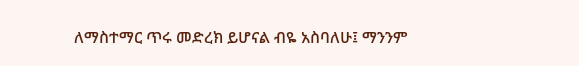ለማስተማር ጥሩ መድረክ ይሆናል ብዬ አስባለሁ፤ ማንንም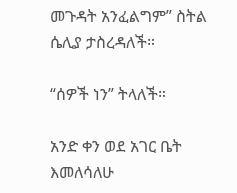መጉዳት አንፈልግም” ስትል ሴሊያ ታስረዳለች።

“ሰዎች ነን” ትላለች።

አንድ ቀን ወደ አገር ቤት እመለሳለሁ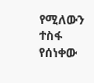የሚለውን ተስፋ የሰነቀው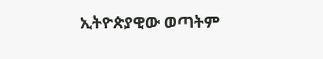ኢትዮጵያዊው ወጣትም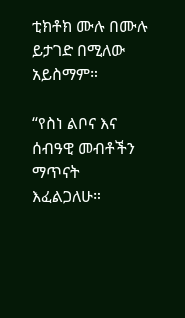ቲክቶክ ሙሉ በሙሉ ይታገድ በሚለው አይስማም።

“የስነ ልቦና እና ሰብዓዊ መብቶችን ማጥናት እፈልጋለሁ።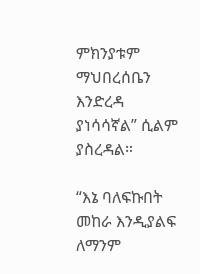ምክንያቱም ማህበረሰቤን እንድረዳ ያነሳሳኛል” ሲልም ያስረዳል።

“እኔ ባለፍኩበት መከራ እንዲያልፍ ለማንም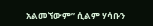አልመኘውም” ሲልም ሃሳቡን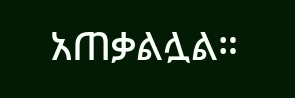አጠቃልሏል።